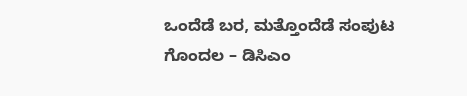ಒಂದೆಡೆ ಬರ, ಮತ್ತೊಂದೆಡೆ ಸಂಪುಟ ಗೊಂದಲ – ಡಿಸಿಎಂ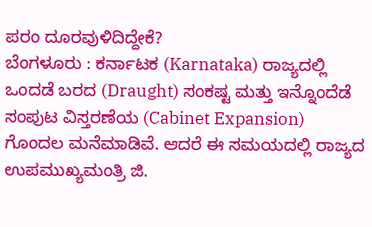ಪರಂ ದೂರವುಳಿದಿದ್ದೇಕೆ?
ಬೆಂಗಳೂರು : ಕರ್ನಾಟಕ (Karnataka) ರಾಜ್ಯದಲ್ಲಿ ಒಂದಡೆ ಬರದ (Draught) ಸಂಕಷ್ಟ ಮತ್ತು ಇನ್ನೊಂದೆಡೆ ಸಂಪುಟ ವಿಸ್ತರಣೆಯ (Cabinet Expansion) ಗೊಂದಲ ಮನೆಮಾಡಿವೆ. ಆದರೆ ಈ ಸಮಯದಲ್ಲಿ ರಾಜ್ಯದ ಉಪಮುಖ್ಯಮಂತ್ರಿ ಜಿ.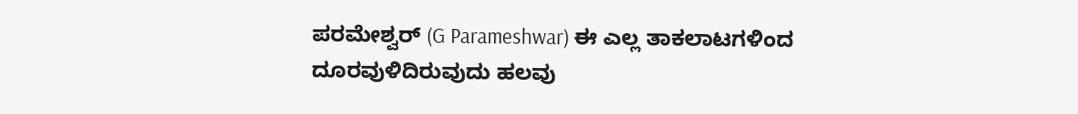ಪರಮೇಶ್ವರ್ (G Parameshwar) ಈ ಎಲ್ಲ ತಾಕಲಾಟಗಳಿಂದ ದೂರವುಳಿದಿರುವುದು ಹಲವು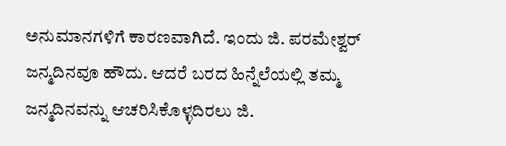ಅನುಮಾನಗಳಿಗೆ ಕಾರಣವಾಗಿದೆ. ಇಂದು ಜಿ. ಪರಮೇಶ್ವರ್ ಜನ್ಮದಿನವೂ ಹೌದು. ಆದರೆ ಬರದ ಹಿನ್ನೆಲೆಯಲ್ಲಿ ತಮ್ಮ ಜನ್ಮದಿನವನ್ನು ಆಚರಿಸಿಕೊಳ್ಳದಿರಲು ಜಿ.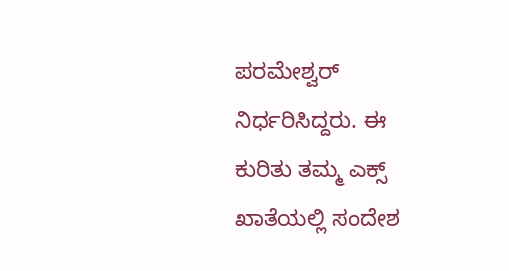ಪರಮೇಶ್ವರ್ ನಿರ್ಧರಿಸಿದ್ದರು. ಈ ಕುರಿತು ತಮ್ಮ ಎಕ್ಸ್ ಖಾತೆಯಲ್ಲಿ ಸಂದೇಶ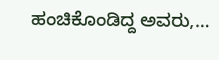ಹಂಚಿಕೊಂಡಿದ್ದ ಅವರು,…